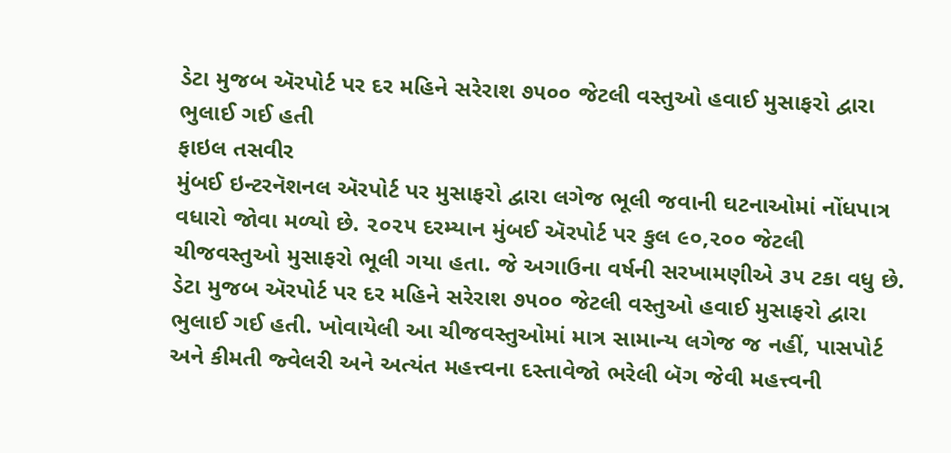ડેટા મુજબ ઍરપોર્ટ પર દર મહિને સરેરાશ ૭૫૦૦ જેટલી વસ્તુઓ હવાઈ મુસાફરો દ્વારા ભુલાઈ ગઈ હતી
ફાઇલ તસવીર
મુંબઈ ઇન્ટરનૅશનલ ઍરપોર્ટ પર મુસાફરો દ્વારા લગેજ ભૂલી જવાની ઘટનાઓમાં નોંધપાત્ર વધારો જોવા મળ્યો છે. ૨૦૨૫ દરમ્યાન મુંબઈ ઍરપોર્ટ પર કુલ ૯૦,૨૦૦ જેટલી ચીજવસ્તુઓ મુસાફરો ભૂલી ગયા હતા. જે અગાઉના વર્ષની સરખામણીએ ૩૫ ટકા વધુ છે.
ડેટા મુજબ ઍરપોર્ટ પર દર મહિને સરેરાશ ૭૫૦૦ જેટલી વસ્તુઓ હવાઈ મુસાફરો દ્વારા ભુલાઈ ગઈ હતી. ખોવાયેલી આ ચીજવસ્તુઓમાં માત્ર સામાન્ય લગેજ જ નહીં, પાસપોર્ટ અને કીમતી જ્વેલરી અને અત્યંત મહત્ત્વના દસ્તાવેજો ભરેલી બૅગ જેવી મહત્ત્વની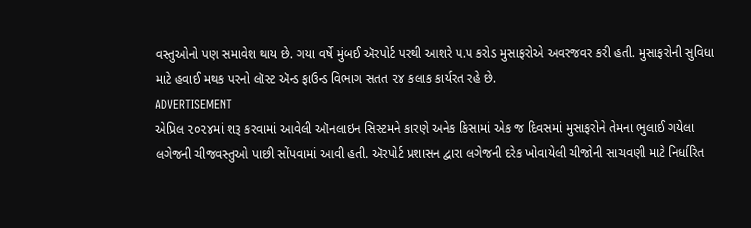વસ્તુઓનો પણ સમાવેશ થાય છે. ગયા વર્ષે મુંબઈ ઍરપોર્ટ પરથી આશરે ૫.૫ કરોડ મુસાફરોએ અવરજવર કરી હતી. મુસાફરોની સુવિધા માટે હવાઈ મથક પરનો લૉસ્ટ ઍન્ડ ફાઉન્ડ વિભાગ સતત ૨૪ કલાક કાર્યરત રહે છે.
ADVERTISEMENT
એપ્રિલ ૨૦૨૪માં શરૂ કરવામાં આવેલી ઑનલાઇન સિસ્ટમને કારણે અનેક કિસામાં એક જ દિવસમાં મુસાફરોને તેમના ભુલાઈ ગયેલા લગેજની ચીજવસ્તુઓ પાછી સોંપવામાં આવી હતી. ઍરપોર્ટ પ્રશાસન દ્વારા લગેજની દરેક ખોવાયેલી ચીજોની સાચવણી માટે નિર્ધારિત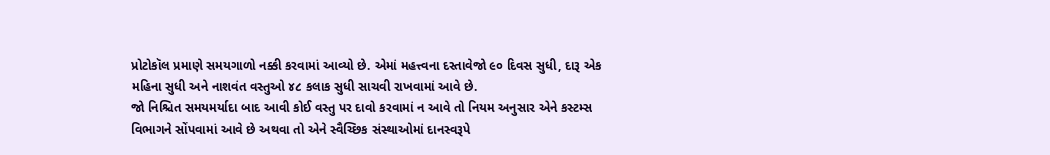પ્રોટોકૉલ પ્રમાણે સમયગાળો નક્કી કરવામાં આવ્યો છે. એમાં મહત્ત્વના દસ્તાવેજો ૯૦ દિવસ સુધી, દારૂ એક મહિના સુધી અને નાશવંત વસ્તુઓ ૪૮ કલાક સુધી સાચવી રાખવામાં આવે છે.
જો નિશ્ચિત સમયમર્યાદા બાદ આવી કોઈ વસ્તુ પર દાવો કરવામાં ન આવે તો નિયમ અનુસાર એને કસ્ટમ્સ વિભાગને સોંપવામાં આવે છે અથવા તો એને સ્વૈચ્છિક સંસ્થાઓમાં દાનસ્વરૂપે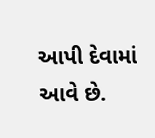આપી દેવામાં આવે છે.